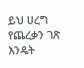ይህ ሀረግ የጨረቃን ገጽ እንዴት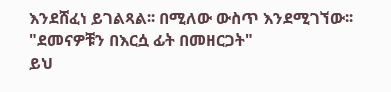እንደሸፈነ ይገልጻል፡፡ በሚለው ውስጥ እንደሚገኘው፡፡ "ደመናዎቹን በእርሷ ፊት በመዘርጋት"
ይህ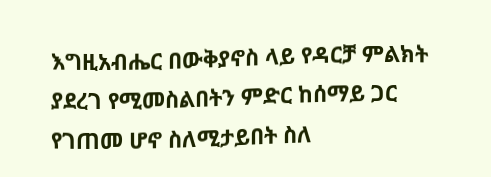እግዚአብሔር በውቅያኖስ ላይ የዳርቻ ምልክት ያደረገ የሚመስልበትን ምድር ከሰማይ ጋር የገጠመ ሆኖ ስለሚታይበት ስለ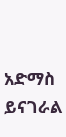አድማስ ይናገራል